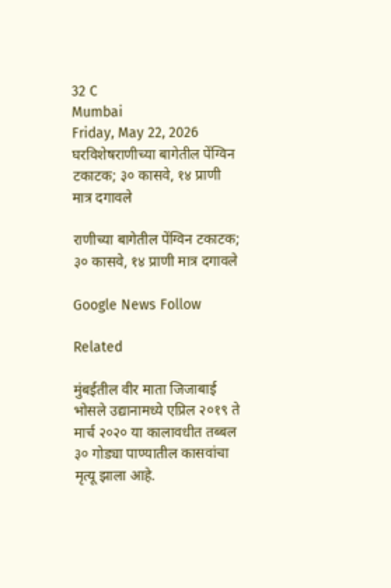32 C
Mumbai
Friday, May 22, 2026
घरविशेषराणीच्या बागेतील पेंग्विन टकाटक; ३० कासवे, १४ प्राणी मात्र दगावले

राणीच्या बागेतील पेंग्विन टकाटक; ३० कासवे, १४ प्राणी मात्र दगावले

Google News Follow

Related

मुंबईतील वीर माता जिजाबाई भोसले उद्यानामध्ये एप्रिल २०१९ ते मार्च २०२० या कालावधीत तब्बल ३० गोड्या पाण्यातील कासवांचा मृत्यू झाला आहे.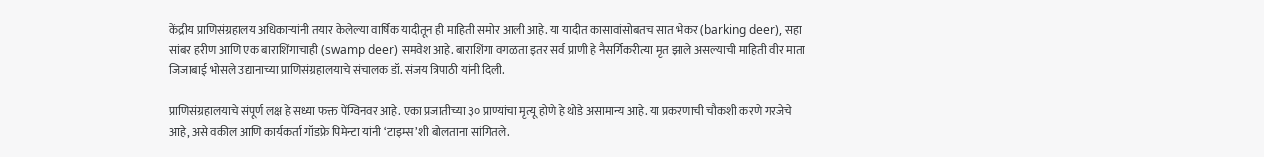केंद्रीय प्राणिसंग्रहालय अधिकाऱ्यांनी तयार केलेल्या वार्षिक यादीतून ही माहिती समोर आली आहे. या यादीत कासावांसोबतच सात भेकर (barking deer), सहा सांबर हरीण आणि एक बाराशिंगाचाही (swamp deer) समवेश आहे. बाराशिंगा वगळता इतर सर्व प्राणी हे नैसर्गिकरीत्या मृत झाले असल्याची माहिती वीर माता जिजाबाई भोसले उद्यानाच्या प्राणिसंग्रहालयाचे संचालक डॉ. संजय त्रिपाठी यांनी दिली.

प्राणिसंग्रहालयाचे संपूर्ण लक्ष हे सध्या फक्त पेंग्विनवर आहे. एका प्रजातीच्या ३० प्राण्यांचा मृत्यू होणे हे थोडे असामान्य आहे. या प्रकरणाची चौकशी करणे गरजेचे आहे, असे वकील आणि कार्यकर्ता गॉडफ्रे पिमेन्टा यांनी ‘टाइम्स’शी बोलताना सांगितले.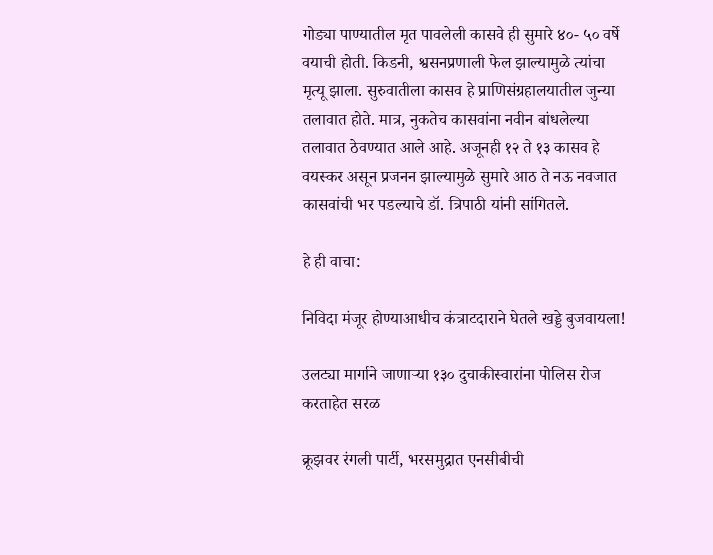गोड्या पाण्यातील मृत पावलेली कासवे ही सुमारे ४०- ५० वर्षे वयाची होती. किडनी, श्वसनप्रणाली फेल झाल्यामुळे त्यांचा मृत्यू झाला. सुरुवातीला कासव हे प्राणिसंग्रहालयातील जुन्या तलावात होते. मात्र, नुकतेच कासवांना नवीन बांधलेल्या तलावात ठेवण्यात आले आहे. अजूनही १२ ते १३ कासव हे वयस्कर असून प्रजनन झाल्यामुळे सुमारे आठ ते नऊ नवजात कासवांची भर पडल्याचे डॉ. त्रिपाठी यांनी सांगितले.

हे ही वाचा:

निविदा मंजूर होण्याआधीच कंत्राटदाराने घेतले खड्डे बुजवायला!

उलट्या मार्गाने जाणाऱ्या १३० दुचाकीस्वारांना पोलिस रोज करताहेत सरळ

क्रूझवर रंगली पार्टी, भरसमुद्रात एनसीबीची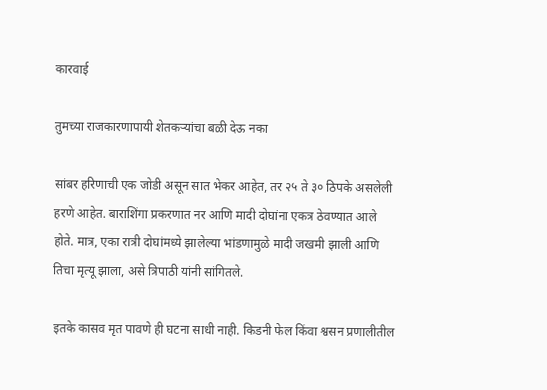कारवाई

तुमच्या राजकारणापायी शेतकऱ्यांचा बळी देऊ नका

सांबर हरिणाची एक जोडी असून सात भेकर आहेत, तर २५ ते ३० ठिपके असलेली हरणे आहेत. बाराशिंगा प्रकरणात नर आणि मादी दोघांना एकत्र ठेवण्यात आले होते. मात्र, एका रात्री दोघांमध्ये झालेल्या भांडणामुळे मादी जखमी झाली आणि तिचा मृत्यू झाला, असे त्रिपाठी यांनी सांगितले.

इतके कासव मृत पावणे ही घटना साधी नाही. किडनी फेल किंवा श्वसन प्रणालीतील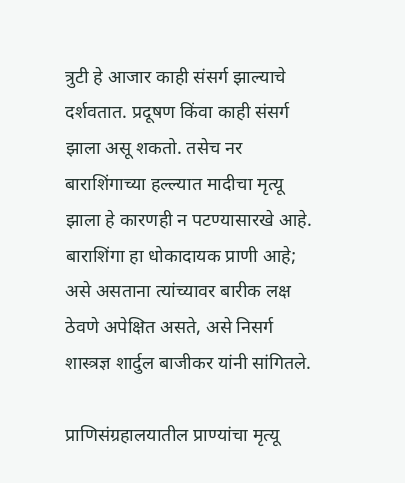त्रुटी हे आजार काही संसर्ग झाल्याचे दर्शवतात. प्रदूषण किंवा काही संसर्ग झाला असू शकतो. तसेच नर बाराशिंगाच्या हल्ल्यात मादीचा मृत्यू झाला हे कारणही न पटण्यासारखे आहे. बाराशिंगा हा धोकादायक प्राणी आहे; असे असताना त्यांच्यावर बारीक लक्ष ठेवणे अपेक्षित असते, असे निसर्ग शास्त्रज्ञ शार्दुल बाजीकर यांनी सांगितले.

प्राणिसंग्रहालयातील प्राण्यांचा मृत्यू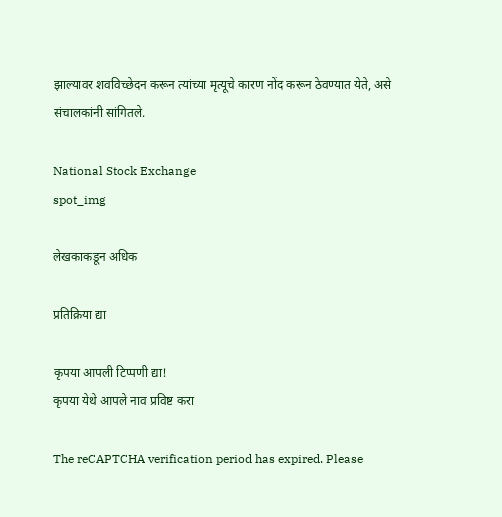झाल्यावर शवविच्छेदन करून त्यांच्या मृत्यूचे कारण नोंद करून ठेवण्यात येते, असे संचालकांनी सांगितले.

National Stock Exchange
spot_img

लेखकाकडून अधिक

प्रतिक्रिया द्या

कृपया आपली टिप्पणी द्या!
कृपया येथे आपले नाव प्रविष्ट करा

The reCAPTCHA verification period has expired. Please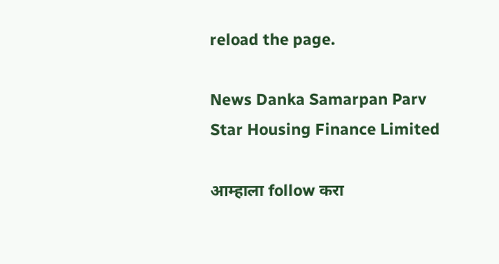reload the page.

News Danka Samarpan Parv
Star Housing Finance Limited

आम्हाला follow करा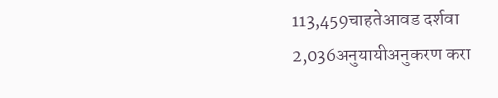113,459चाहतेआवड दर्शवा
2,036अनुयायीअनुकरण करा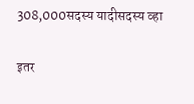308,000सदस्य यादीसदस्य व्हा

इतर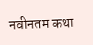नवीनतम कथा